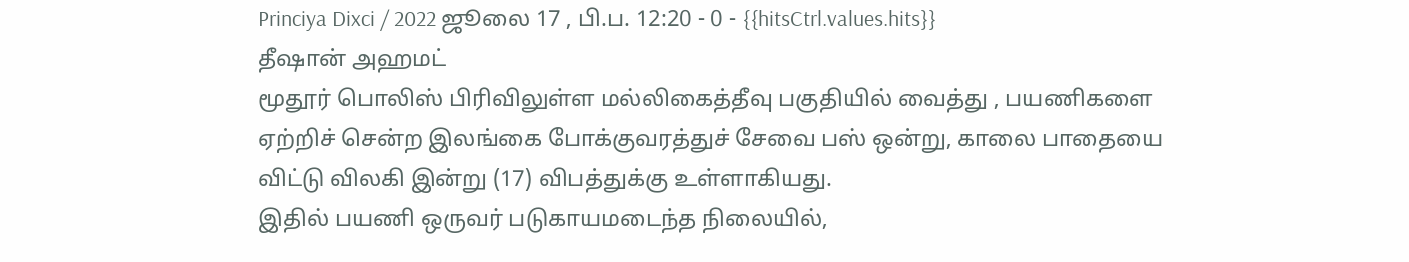Princiya Dixci / 2022 ஜூலை 17 , பி.ப. 12:20 - 0 - {{hitsCtrl.values.hits}}
தீஷான் அஹமட்
மூதூர் பொலிஸ் பிரிவிலுள்ள மல்லிகைத்தீவு பகுதியில் வைத்து , பயணிகளை ஏற்றிச் சென்ற இலங்கை போக்குவரத்துச் சேவை பஸ் ஒன்று, காலை பாதையை விட்டு விலகி இன்று (17) விபத்துக்கு உள்ளாகியது.
இதில் பயணி ஒருவர் படுகாயமடைந்த நிலையில்,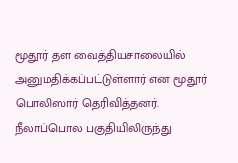மூதூர் தள வைத்தியசாலையில் அனுமதிக்கப்பட்டுள்ளார் என மூதூர் பொலிஸார் தெரிவித்தனர்.
நீலாப்பொல பகுதியிலிருந்து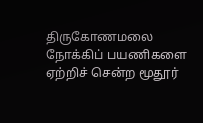திருகோணமலை நோக்கிப் பயணிகளை ஏற்றிச் சென்ற மூதூர்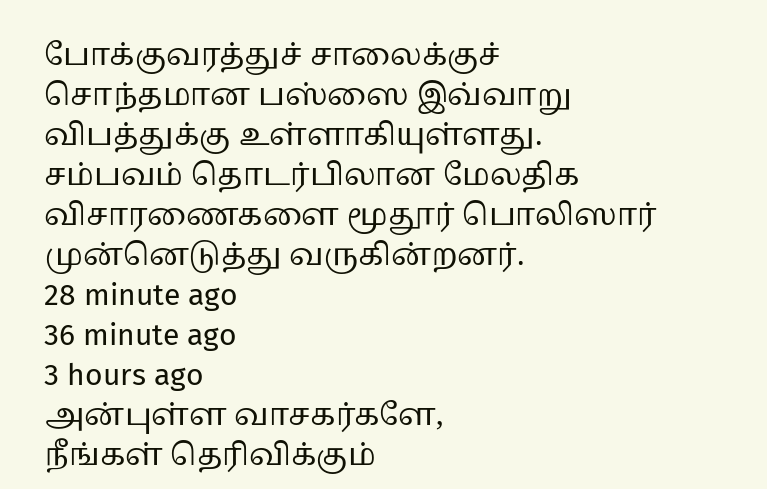போக்குவரத்துச் சாலைக்குச் சொந்தமான பஸ்ஸை இவ்வாறு விபத்துக்கு உள்ளாகியுள்ளது.
சம்பவம் தொடர்பிலான மேலதிக விசாரணைகளை மூதூர் பொலிஸார் முன்னெடுத்து வருகின்றனர்.
28 minute ago
36 minute ago
3 hours ago
அன்புள்ள வாசகர்களே,
நீங்கள் தெரிவிக்கும்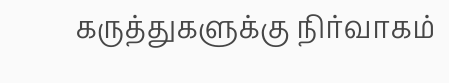கருத்துகளுக்கு நிர்வாகம்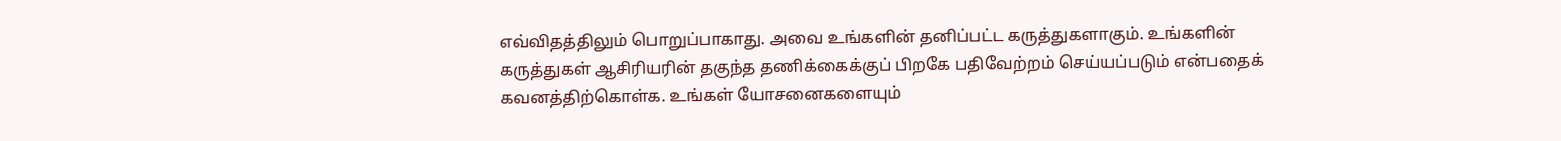எவ்விதத்திலும் பொறுப்பாகாது. அவை உங்களின் தனிப்பட்ட கருத்துகளாகும். உங்களின் கருத்துகள் ஆசிரியரின் தகுந்த தணிக்கைக்குப் பிறகே பதிவேற்றம் செய்யப்படும் என்பதைக் கவனத்திற்கொள்க. உங்கள் யோசனைகளையும்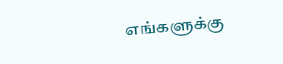எங்களுக்கு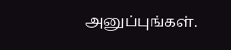அனுப்புங்கள்.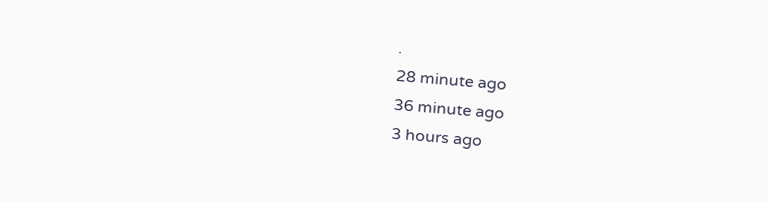.
28 minute ago
36 minute ago
3 hours ago